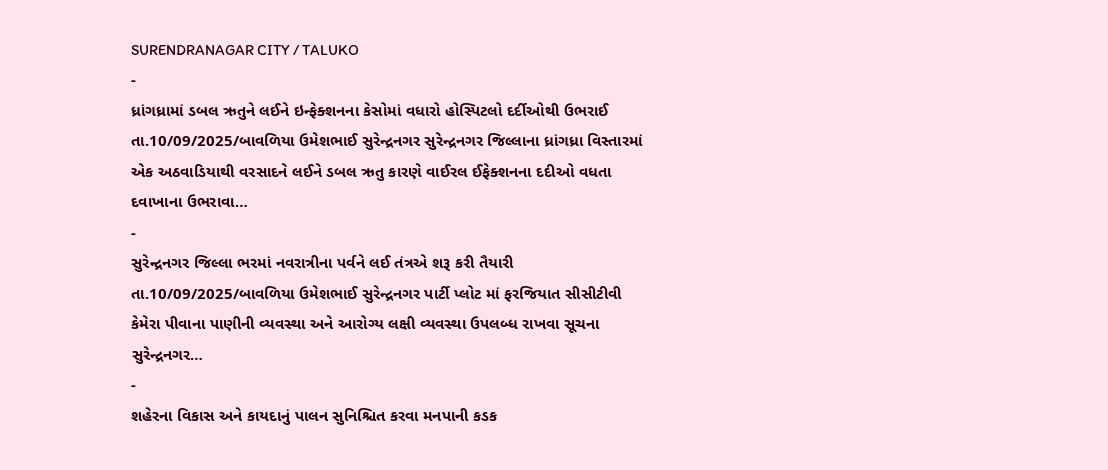SURENDRANAGAR CITY / TALUKO
-
ધ્રાંગધ્રામાં ડબલ ઋતુને લઈને ઇન્ફેક્શનના કેસોમાં વધારો હોસ્પિટલો દર્દીઓથી ઉભરાઈ
તા.10/09/2025/બાવળિયા ઉમેશભાઈ સુરેન્દ્રનગર સુરેન્દ્રનગર જિલ્લાના ધ્રાંગધ્રા વિસ્તારમાં એક અઠવાડિયાથી વરસાદને લઈને ડબલ ઋતુ કારણે વાઈરલ ઈફેક્શનના દદીઓ વધતા દવાખાના ઉભરાવા…
-
સુરેન્દ્રનગર જિલ્લા ભરમાં નવરાત્રીના પર્વને લઈ તંત્રએ શરૂ કરી તૈયારી
તા.10/09/2025/બાવળિયા ઉમેશભાઈ સુરેન્દ્રનગર પાર્ટી પ્લોટ માં ફરજિયાત સીસીટીવી કેમેરા પીવાના પાણીની વ્યવસ્થા અને આરોગ્ય લક્ષી વ્યવસ્થા ઉપલબ્ધ રાખવા સૂચના સુરેન્દ્રનગર…
-
શહેરના વિકાસ અને કાયદાનું પાલન સુનિશ્ચિત કરવા મનપાની કડક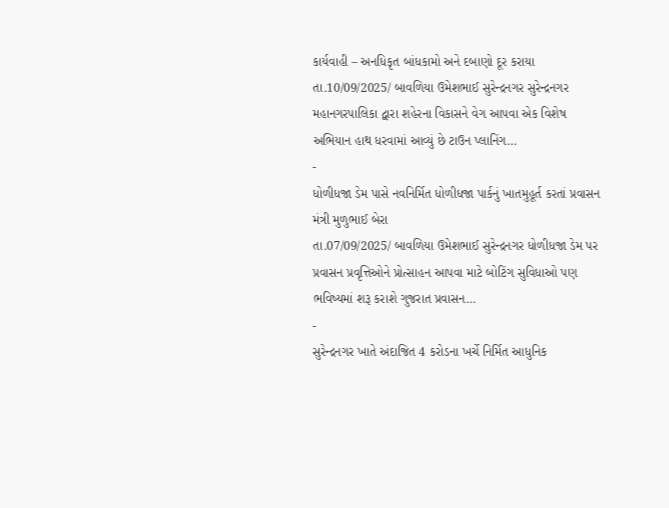કાર્યવાહી – અનધિકૃત બાંધકામો અને દબાણો દૂર કરાયા
તા.10/09/2025/ બાવળિયા ઉમેશભાઈ સુરેન્દ્રનગર સુરેન્દ્રનગર મહાનગરપાલિકા દ્વારા શહેરના વિકાસને વેગ આપવા એક વિશેષ અભિયાન હાથ ધરવામાં આવ્યું છે ટાઉન પ્લાનિંગ…
-
ધોળીધજા ડેમ પાસે નવનિર્મિત ધોળીધજા પાર્કનું ખાતમુહૂર્ત કરતાં પ્રવાસન મંત્રી મુળુભાઈ બેરા
તા.07/09/2025/ બાવળિયા ઉમેશભાઈ સુરેન્દ્રનગર ધોળીધજા ડેમ પર પ્રવાસન પ્રવૃત્તિઓને પ્રોત્સાહન આપવા માટે બોટિંગ સુવિધાઓ પણ ભવિષ્યમાં શરૂ કરાશે ગુજરાત પ્રવાસન…
-
સુરેન્દ્રનગર ખાતે અંદાજિત 4 કરોડના ખર્ચે નિર્મિત આધુનિક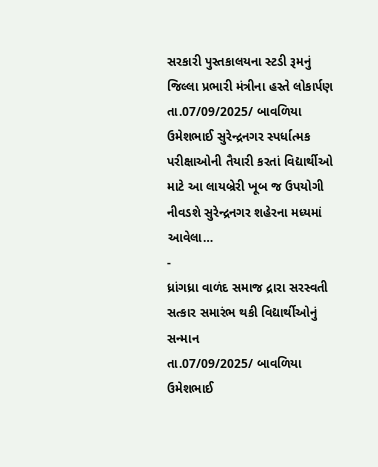સરકારી પુસ્તકાલયના સ્ટડી રૂમનું જિલ્લા પ્રભારી મંત્રીના હસ્તે લોકાર્પણ
તા.07/09/2025/ બાવળિયા ઉમેશભાઈ સુરેન્દ્રનગર સ્પર્ધાત્મક પરીક્ષાઓની તૈયારી કરતાં વિદ્યાર્થીઓ માટે આ લાયબ્રેરી ખૂબ જ ઉપયોગી નીવડશે સુરેન્દ્રનગર શહેરના મધ્યમાં આવેલા…
-
ધ્રાંગધ્રા વાળંદ સમાજ દ્રારા સરસ્વતી સત્કાર સમારંભ થકી વિદ્યાર્થીઓનું સન્માન
તા.07/09/2025/ બાવળિયા ઉમેશભાઈ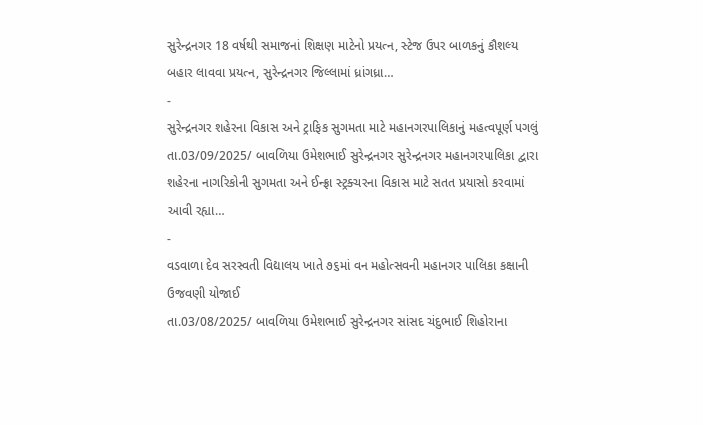સુરેન્દ્રનગર 18 વર્ષથી સમાજનાં શિક્ષણ માટેનો પ્રયત્ન, સ્ટેજ ઉપર બાળકનું કૌશલ્ય બહાર લાવવા પ્રયત્ન, સુરેન્દ્રનગર જિલ્લામાં ધ્રાંગધ્રા…
-
સુરેન્દ્રનગર શહેરના વિકાસ અને ટ્રાફિક સુગમતા માટે મહાનગરપાલિકાનું મહત્વપૂર્ણ પગલું
તા.03/09/2025/ બાવળિયા ઉમેશભાઈ સુરેન્દ્રનગર સુરેન્દ્રનગર મહાનગરપાલિકા દ્વારા શહેરના નાગરિકોની સુગમતા અને ઈન્ફ્રા સ્ટ્રક્ચરના વિકાસ માટે સતત પ્રયાસો કરવામાં આવી રહ્યા…
-
વડવાળા દેવ સરસ્વતી વિદ્યાલય ખાતે ૭૬માં વન મહોત્સવની મહાનગર પાલિકા કક્ષાની ઉજવણી યોજાઈ
તા.03/08/2025/ બાવળિયા ઉમેશભાઈ સુરેન્દ્રનગર સાંસદ ચંદુભાઈ શિહોરાના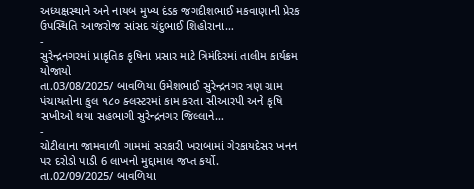અધ્યક્ષસ્થાને અને નાયબ મુખ્ય દંડક જગદીશભાઈ મકવાણાની પ્રેરક ઉપસ્થિતિ આજરોજ સાંસદ ચંદુભાઈ શિહોરાના…
-
સુરેન્દ્રનગરમાં પ્રાકૃતિક કૃષિના પ્રસાર માટે ત્રિમંદિરમાં તાલીમ કાર્યક્રમ યોજાયો
તા.03/08/2025/ બાવળિયા ઉમેશભાઈ સુરેન્દ્રનગર ત્રણ ગ્રામ પંચાયતોના કુલ ૧૮૦ ક્લસ્ટરમાં કામ કરતા સીઆરપી અને કૃષિ સખીઓ થયા સહભાગી સુરેન્દ્રનગર જિલ્લાને…
-
ચોટીલાના જામવાળી ગામમાં સરકારી ખરાબામાં ગેરકાયદેસર ખનન પર દરોડો પાડી 6 લાખનો મુદ્દામાલ જપ્ત કર્યો.
તા.02/09/2025/ બાવળિયા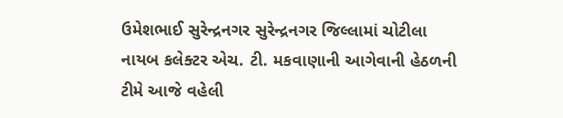ઉમેશભાઈ સુરેન્દ્રનગર સુરેન્દ્રનગર જિલ્લામાં ચોટીલા નાયબ કલેક્ટર એચ. ટી. મકવાણાની આગેવાની હેઠળની ટીમે આજે વહેલી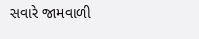સવારે જામવાળી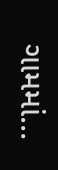ગામમાં…